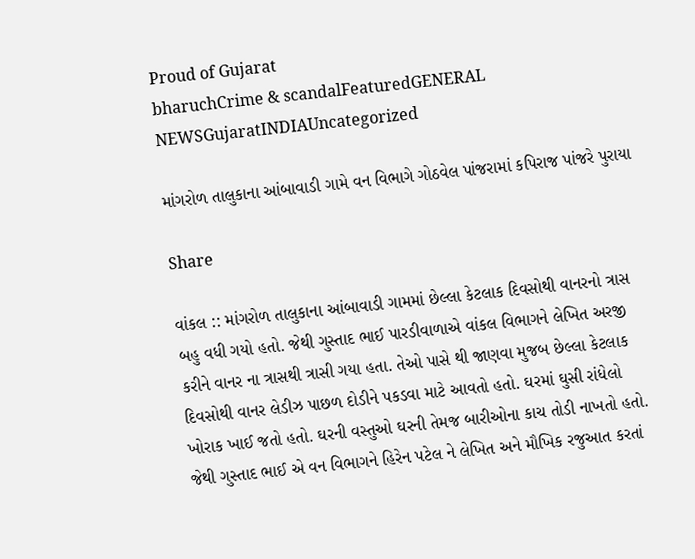Proud of Gujarat
bharuchCrime & scandalFeaturedGENERAL NEWSGujaratINDIAUncategorized

માંગરોળ તાલુકાના આંબાવાડી ગામે વન વિભાગે ગોઠવેલ પાંજરામાં કપિરાજ પાંજરે પુરાયા

Share

વાંકલ :: માંગરોળ તાલુકાના આંબાવાડી ગામમાં છેલ્લા કેટલાક દિવસોથી વાનરનો ત્રાસ બહુ વધી ગયો હતો. જેથી ગુસ્તાદ ભાઈ પારડીવાળાએ વાંકલ વિભાગને લેખિત અરજી કરીને વાનર ના ત્રાસથી ત્રાસી ગયા હતા. તેઓ પાસે થી જાણવા મુજબ છેલ્લા કેટલાક દિવસોથી વાનર લેડીઝ પાછળ દોડીને પકડવા માટે આવતો હતો. ઘરમાં ઘુસી રાંધેલો ખોરાક ખાઈ જતો હતો. ઘરની વસ્તુઓ ઘરની તેમજ બારીઓના કાચ તોડી નાખતો હતો. જેથી ગુસ્તાદ ભાઈ એ વન વિભાગને હિરેન પટેલ ને લેખિત અને મૌખિક રજુઆત કરતાં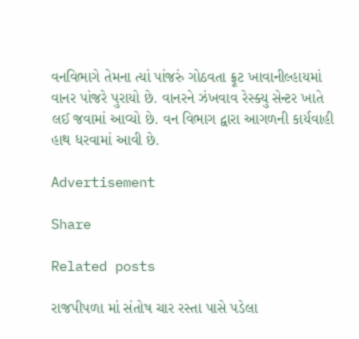વનવિભાગે તેમના ત્યાં પાંજરું ગોઠવતા ફ્રૂટ ખાવાનીલ્હાયમાં વાનર પાંજરે પુરાયો છે. વાનરને ઝંખવાવ રેસ્ક્યુ સેન્ટર ખાતે લઈ જવામાં આવ્યો છે. વન વિભાગ દ્વારા આગળની કાર્યવાહી હાથ ધરવામાં આવી છે.

Advertisement

Share

Related posts

રાજપીપળા માં સંતોષ ચાર રસ્તા પાસે પડેલા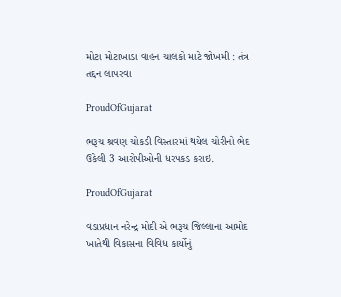મોટા મોટાખાડા વાહન ચાલકો માટે જોખમી : તંત્ર તદ્દન લાપરવા

ProudOfGujarat

ભરૂચ શ્રવણ ચોકડી વિસ્તારમાં થયેલ ચોરીનો ભેદ ઉકેલી 3 આરોપીઓની ધરપકડ કરાઇ.

ProudOfGujarat

વડાપ્રધાન નરેન્દ્ર મોદી એ ભરૂચ જિલ્લાના આમોદ ખાતેથી વિકાસના વિવિધ કાર્યોનું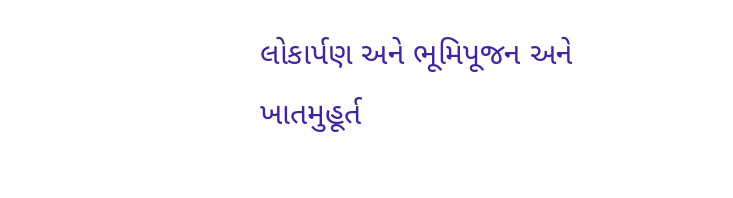લોકાર્પણ અને ભૂમિપૂજન અને ખાતમુહૂર્ત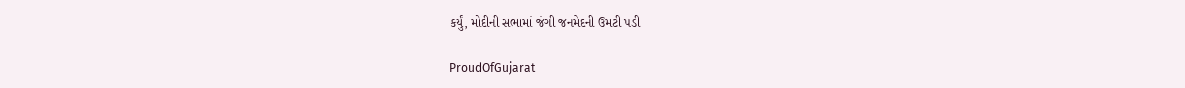કર્યું, મોદીની સભામાં જંગી જનમેદની ઉમટી પડી

ProudOfGujarat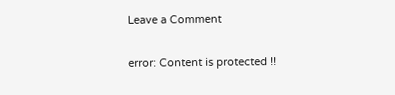Leave a Comment

error: Content is protected !!